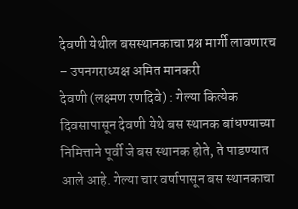देवणी येथील बसस्थानकाचा प्रश्न मार्गी लावणारच – उपनगराध्यक्ष अमित मानकरी
देवणी (लक्ष्मण रणदिवे) : गेल्या कित्येक दिवसापासून देवणी येथे बस स्थानक बांधण्याच्या निमित्ताने पूर्वी जे बस स्थानक होते, ते पाडण्यात आले आहे. गेल्या चार वर्षापासून बस स्थानकाचा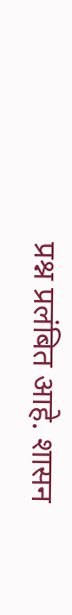प्रश्न प्रलंबित आहे. शासन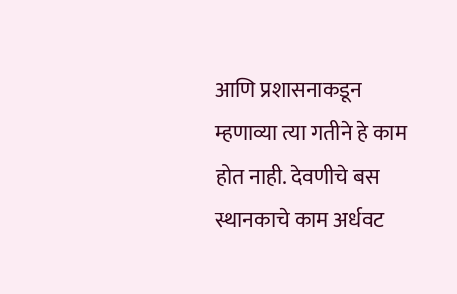आणि प्रशासनाकडून म्हणाव्या त्या गतीने हे काम होत नाही. देवणीचे बस स्थानकाचे काम अर्धवट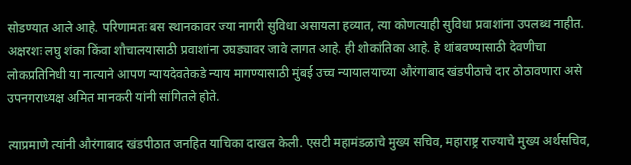सोडण्यात आले आहे. परिणामतः बस स्थानकावर ज्या नागरी सुविधा असायला हव्यात, त्या कोणत्याही सुविधा प्रवाशांना उपलब्ध नाहीत. अक्षरशः लघु शंका किंवा शौचालयासाठी प्रवाशांना उघड्यावर जावे लागत आहे. ही शोकांतिका आहे. हे थांबवण्यासाठी देवणीचा लोकप्रतिनिधी या नात्याने आपण न्यायदेवतेकडे न्याय मागण्यासाठी मुंबई उच्च न्यायालयाच्या औरंगाबाद खंडपीठाचे दार ठोठावणारा असे उपनगराध्यक्ष अमित मानकरी यांनी सांगितले होते.

त्याप्रमाणे त्यांनी औरंगाबाद खंडपीठात जनहित याचिका दाखल केली. एसटी महामंडळाचे मुख्य सचिव, महाराष्ट्र राज्याचे मुख्य अर्थसचिव,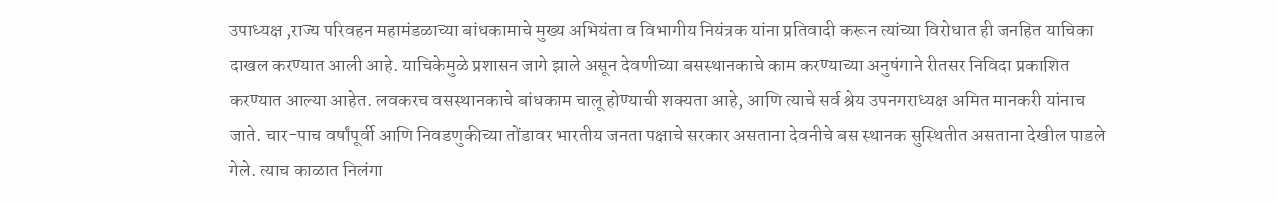उपाध्यक्ष ,राज्य परिवहन महामंडळाच्या बांधकामाचे मुख्य अभियंता व विभागीय नियंत्रक यांना प्रतिवादी करून त्यांच्या विरोधात ही जनहित याचिका दाखल करण्यात आली आहे. याचिकेमुळे प्रशासन जागे झाले असून देवणीच्या बसस्थानकाचे काम करण्याच्या अनुषंगाने रीतसर निविदा प्रकाशित करण्यात आल्या आहेत. लवकरच वसस्थानकाचे बांधकाम चालू होण्याची शक्यता आहे, आणि त्याचे सर्व श्रेय उपनगराध्यक्ष अमित मानकरी यांनाच जाते. चार-पाच वर्षांपूर्वी आणि निवडणुकीच्या तोंडावर भारतीय जनता पक्षाचे सरकार असताना देवनीचे बस स्थानक सुस्थितीत असताना देखील पाडले गेले. त्याच काळात निलंगा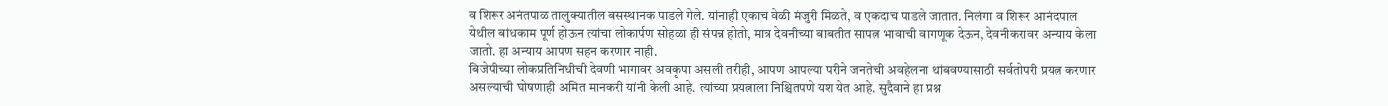व शिरूर अनंतपाळ तालुक्यातील बसस्थानक पाडले गेले. यांनाही एकाच वेळी मंजुरी मिळते, व एकदाच पाडले जातात. निलंगा व शिरूर आनंदपाल येथील बांधकाम पूर्ण होऊन त्यांचा लोकार्पण सोहळा ही संपन्न होतो, मात्र देवनीच्या बाबतीत सापत्न भावाची वागणूक देऊन, देवनीकरावर अन्याय केला जातो. हा अन्याय आपण सहन करणार नाही.
बिजेपीच्या लोकप्रतिनिधीची देवणी भागावर अवकृपा असली तरीही, आपण आपल्या परीने जनतेची अवहेलना थांबवण्यासाठी सर्वतोपरी प्रयत्न करणार असल्याची घोषणाही अमित मानकरी यांनी केली आहे. त्यांच्या प्रयत्नाला निश्चितपणे यश येत आहे. सुदैवाने हा प्रश्न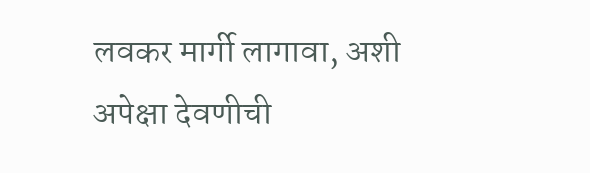लवकर मार्गी लागावा, अशी अपेक्षा देवणीची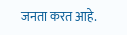जनता करत आहे.